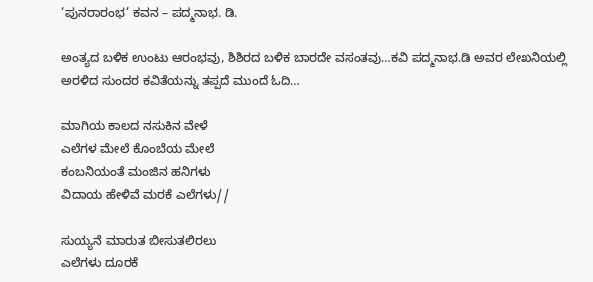‘ಪುನರಾರಂಭ’ ಕವನ – ಪದ್ಮನಾಭ. ಡಿ.

ಅಂತ್ಯದ ಬಳಿಕ ಉಂಟು ಆರಂಭವು, ಶಿಶಿರದ ಬಳಿಕ ಬಾರದೇ ವಸಂತವು…ಕವಿ ಪದ್ಮನಾಭ.ಡಿ ಅವರ ಲೇಖನಿಯಲ್ಲಿ ಅರಳಿದ ಸುಂದರ ಕವಿತೆಯನ್ನು ತಪ್ಪದೆ ಮುಂದೆ ಓದಿ…

ಮಾಗಿಯ ಕಾಲದ ನಸುಕಿನ ವೇಳೆ
ಎಲೆಗಳ ಮೇಲೆ ಕೊಂಬೆಯ ಮೇಲೆ
ಕಂಬನಿಯಂತೆ ಮಂಜಿನ ಹನಿಗಳು
ವಿದಾಯ ಹೇಳಿವೆ ಮರಕೆ ಎಲೆಗಳು//

ಸುಯ್ಯನೆ ಮಾರುತ ಬೀಸುತಲಿರಲು
ಎಲೆಗಳು ದೂರಕೆ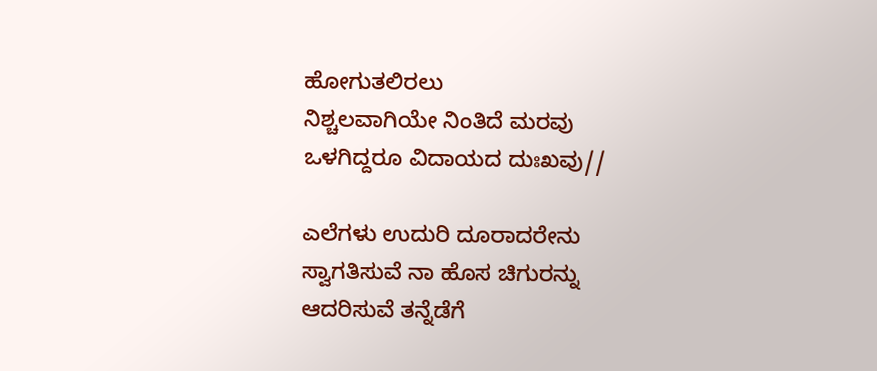ಹೋಗುತಲಿರಲು
ನಿಶ್ಚಲವಾಗಿಯೇ ನಿಂತಿದೆ ಮರವು
ಒಳಗಿದ್ದರೂ ವಿದಾಯದ ದುಃಖವು//

ಎಲೆಗಳು ಉದುರಿ ದೂರಾದರೇನು
ಸ್ವಾಗತಿಸುವೆ ನಾ ಹೊಸ ಚಿಗುರನ್ನು
ಆದರಿಸುವೆ ತನ್ನೆಡೆಗೆ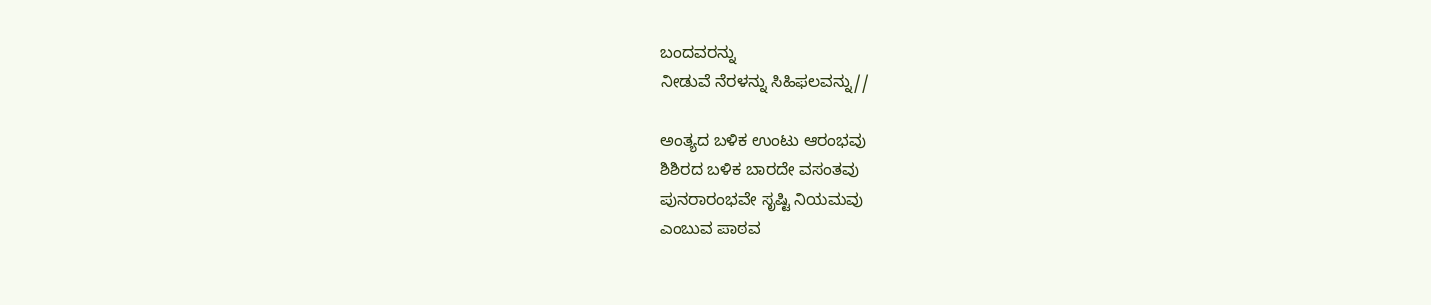ಬಂದವರನ್ನು
ನೀಡುವೆ ನೆರಳನ್ನು ಸಿಹಿಫಲವನ್ನು//

ಅಂತ್ಯದ ಬಳಿಕ ಉಂಟು ಆರಂಭವು
ಶಿಶಿರದ ಬಳಿಕ ಬಾರದೇ ವಸಂತವು
ಪುನರಾರಂಭವೇ ಸೃಷ್ಟಿ ನಿಯಮವು
ಎಂಬುವ ಪಾಠವ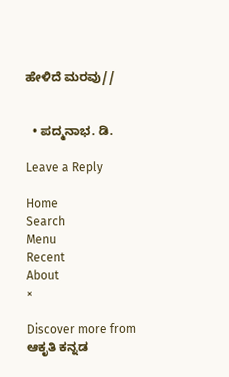ಹೇಳಿದೆ ಮರವು//


  • ಪದ್ಮನಾಭ. ಡಿ.

Leave a Reply

Home
Search
Menu
Recent
About
×

Discover more from ಆಕೃತಿ ಕನ್ನಡ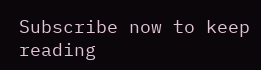Subscribe now to keep reading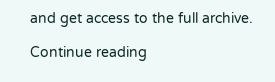and get access to the full archive.

Continue reading